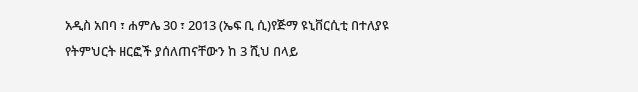አዲስ አበባ ፣ ሐምሌ 30 ፣ 2013 (ኤፍ ቢ ሲ)የጅማ ዩኒቨርሲቲ በተለያዩ የትምህርት ዘርፎች ያሰለጠናቸውን ከ 3 ሺህ በላይ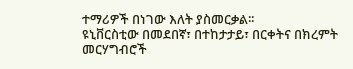ተማሪዎች በነገው እለት ያስመርቃል፡፡
ዩኒቨርስቲው በመደበኛ፣ በተከታታይ፣ በርቀትና በክረምት መርሃግብሮች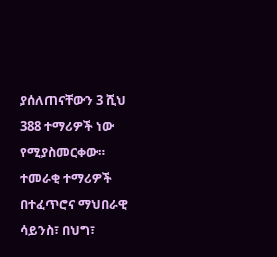ያሰለጠናቸውን 3 ሺህ 388 ተማሪዎች ነው የሚያስመርቀው።
ተመራቂ ተማሪዎች በተፈጥሮና ማህበራዊ ሳይንስ፣ በህግ፣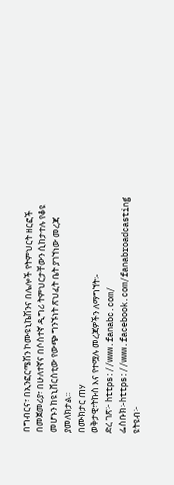በግብርና፣ በኢንፎርሜሽን ኮሙዩኒኬሽንና በሌሎች የትምህርት ዘርፎች በመጀመሪያ፣ በሁለተኛና በሶስተኛ ዲግሪ ትምህርታቸውን ሲከታተሉ የቆዩ መሆኑን ከዩኒቨርስቲው የውጭ ግንኙነት ጽህፈት ቤት ያገኘነው መረጃ ያመለክታል፡፡
በሙክታር ጠሃ
ወቅታዊ፣ትኩስ እና የተሟሉ መረጃዎችን ለማግኘት፡-
ድረ ገጽ፦ https://www.fanabc.com/
ፌስቡክ፡-https://www.facebook.com/fanabroadcasting
ዩትዩብ፦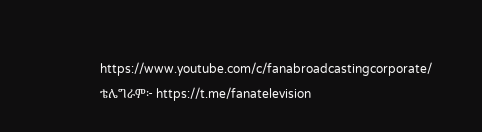https://www.youtube.com/c/fanabroadcastingcorporate/
ቴሌግራም፦ https://t.me/fanatelevision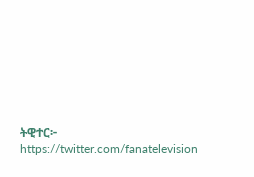ትዊተር፦ https://twitter.com/fanatelevision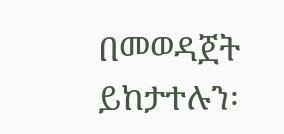በመወዳጀት ይከታተሉን፡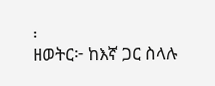፡
ዘወትር፦ ከእኛ ጋር ስላሉ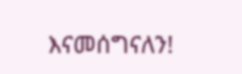እናመሰግናለን!